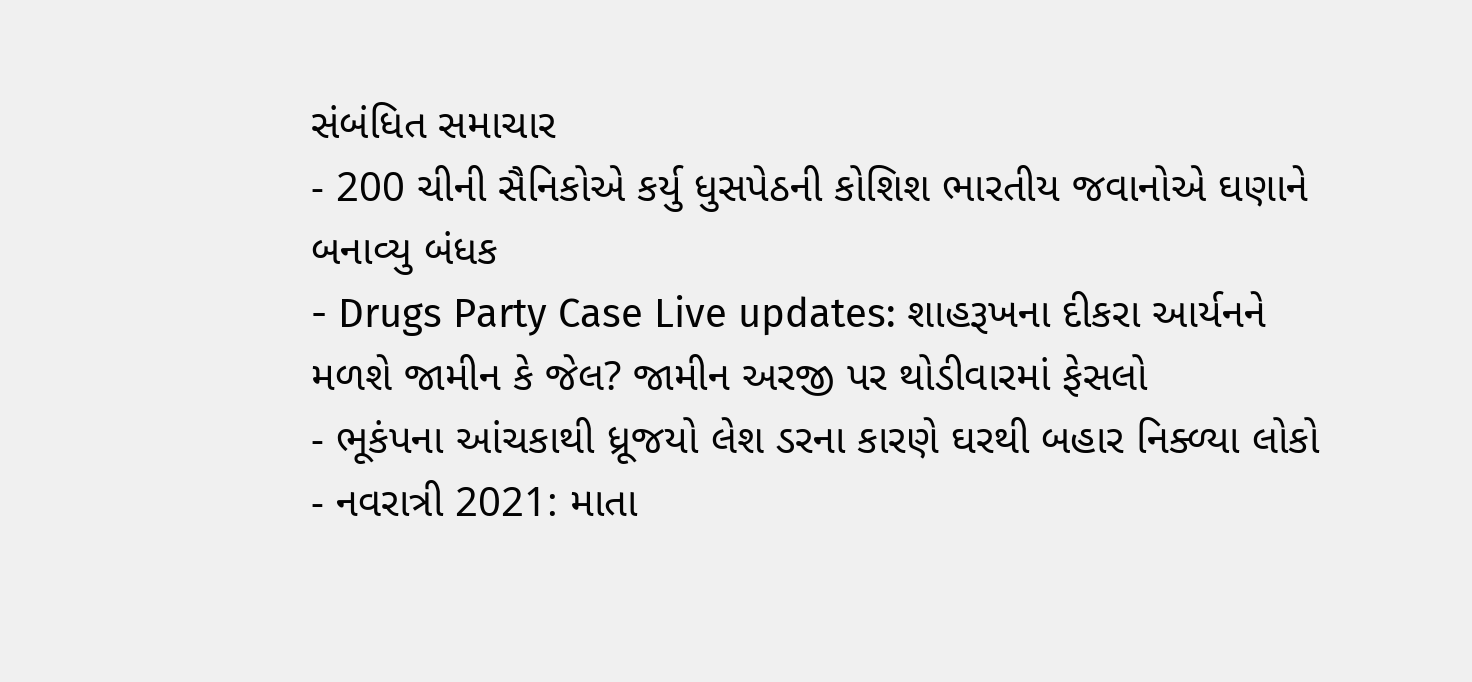સંબંધિત સમાચાર
- 200 ચીની સૈનિકોએ કર્યુ ધુસપેઠની કોશિશ ભારતીય જવાનોએ ઘણાને બનાવ્યુ બંધક
- Drugs Party Case Live updates: શાહરૂખના દીકરા આર્યનને મળશે જામીન કે જેલ? જામીન અરજી પર થોડીવારમાં ફેસલો
- ભૂકંપના આંચકાથી ધ્રૂજયો લેશ ડરના કારણે ઘરથી બહાર નિક્ળ્યા લોકો
- નવરાત્રી 2021: માતા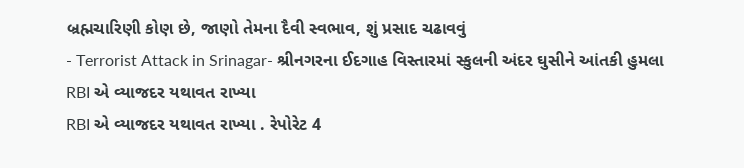બ્રહ્મચારિણી કોણ છે, જાણો તેમના દૈવી સ્વભાવ, શું પ્રસાદ ચઢાવવું
- Terrorist Attack in Srinagar- શ્રીનગરના ઈદગાહ વિસ્તારમાં સ્કુલની અંદર ઘુસીને આંતકી હુમલા
RBI એ વ્યાજદર યથાવત રાખ્યા
RBI એ વ્યાજદર યથાવત રાખ્યા . રેપોરેટ 4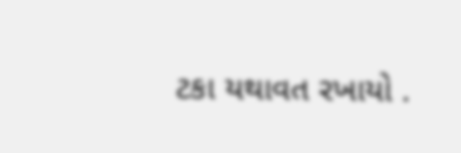ટકા યથાવત રખાયો .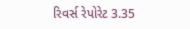રિવર્સ રેપોરેટ 3.35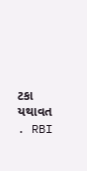ટકા યથાવત . RBI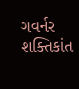ગવર્નર શક્તિકાંત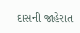દાસની જાહેરાત